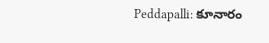Peddapalli: కూనారం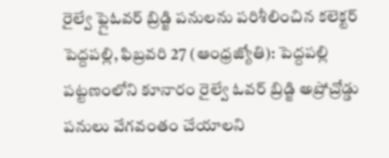రైల్వే ఫ్లైఓవర్ బ్రిడ్జి పనులను పరిశీలించిన కలెక్టర్
పెద్దపల్లి, ఫిబ్రవరి 27 (ఆంధ్రజ్యోతి): పెద్దపల్లి పట్టణంలోని కూనారం రైల్వే ఓవర్ బ్రిడ్జి అప్రోచ్రోడ్డు పనులు వేగవంతం చేయాలని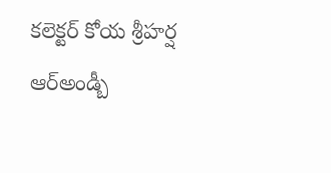కలెక్టర్ కోయ శ్రీహర్ష ఆర్అండ్బీ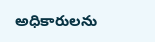అధికారులను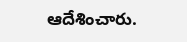ఆదేశించారు.